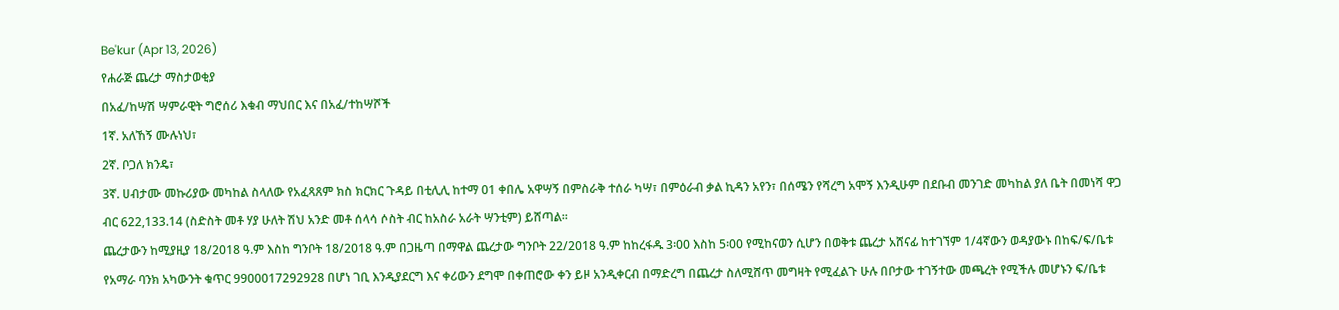Be'kur (Apr 13, 2026)
የሐራጅ ጨረታ ማስታወቂያ
በአፈ/ከሣሽ ሣምራዊት ግሮሰሪ እቁብ ማህበር እና በአፈ/ተከሣሾች
1ኛ. አለኸኝ ሙሉነህ፣
2ኛ. ቦጋለ ክንዴ፣
3ኛ. ሀብታሙ መኩሪያው መካከል ስላለው የአፈጻጸም ክስ ክርክር ጉዳይ በቲሊሊ ከተማ 01 ቀበሌ አዋሣኝ በምስራቅ ተሰራ ካሣ፣ በምዕራብ ቃል ኪዳን አየን፣ በሰሜን የሻረግ አሞኝ እንዲሁም በደቡብ መንገድ መካከል ያለ ቤት በመነሻ ዋጋ ብር 622,133.14 (ስድስት መቶ ሃያ ሁለት ሽህ አንድ መቶ ሰላሳ ሶስት ብር ከአስራ አራት ሣንቲም) ይሸጣል፡፡
ጨረታውን ከሚያዚያ 18/2018 ዓ.ም እስከ ግንቦት 18/2018 ዓ.ም በጋዜጣ በማዋል ጨረታው ግንቦት 22/2018 ዓ.ም ከከረፋዱ 3፡00 እስከ 5፡00 የሚከናወን ሲሆን በወቅቱ ጨረታ አሸናፊ ከተገኘም 1/4ኛውን ወዳያውኑ በከፍ/ፍ/ቤቱ የአማራ ባንክ አካውንት ቁጥር 9900017292928 በሆነ ገቢ እንዲያደርግ እና ቀሪውን ደግሞ በቀጠሮው ቀን ይዞ አንዲቀርብ በማድረግ በጨረታ ስለሚሸጥ መግዛት የሚፈልጉ ሁሉ በቦታው ተገኝተው መጫረት የሚችሉ መሆኑን ፍ/ቤቱ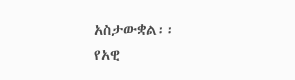አስታውቋል፡፡
የአዊ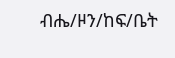ብሔ/ዞን/ከፍ/ቤት